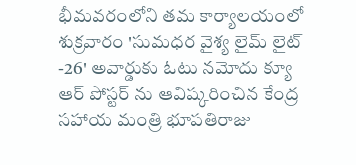భీమవరంలోని తమ కార్యాలయంలో శుక్రవారం 'సుమధర వైశ్య లైమ్ లైట్ -26' అవార్డుకు ఓటు నమోదు క్యూ ఆర్ పోస్టర్ ను ఆవిష్కరించిన కేంద్ర సహాయ మంత్రి భూపతిరాజు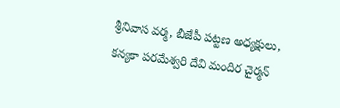శ్రీనివాస వర్మ, బీజేపీ పట్టణ అధ్యక్షులు, కన్యకా పరమేశ్వరి దేవి మందిర చైర్మన్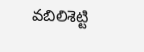వబిలిశెట్టి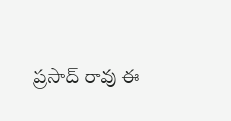ప్రసాద్ రావు ఈ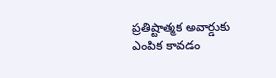ప్రతిష్టాత్మక అవార్డుకు ఎంపిక కావడం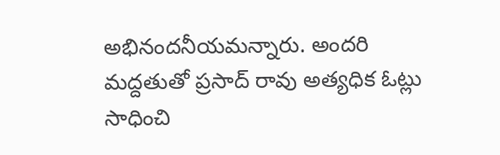అభినందనీయమన్నారు. అందరి మద్దతుతో ప్రసాద్ రావు అత్యధిక ఓట్లు సాధించి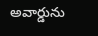అవార్డును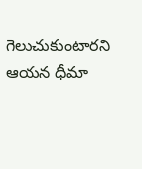గెలుచుకుంటారని ఆయన ధీమా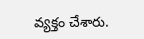వ్యక్తం చేశారు.